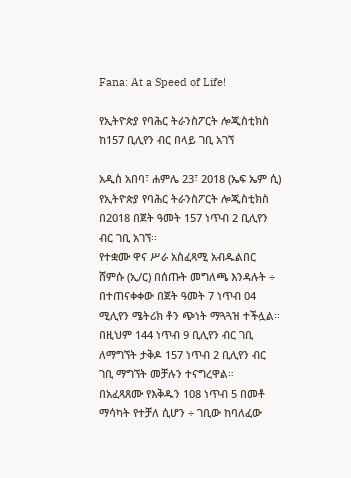Fana: At a Speed of Life!

የኢትዮጵያ የባሕር ትራንስፖርት ሎጂስቲክስ ከ157 ቢሊየን ብር በላይ ገቢ አገኘ

አዲስ አበባ፣ ሐምሌ 23፣ 2018 (ኤፍ ኤም ሲ) የኢትዮጵያ የባሕር ትራንስፖርት ሎጂስቲክስ በ2018 በጀት ዓመት 157 ነጥብ 2 ቢሊየን ብር ገቢ አገኘ፡፡
የተቋሙ ዋና ሥራ አስፈጻሚ አብዱልበር ሸምሱ (ኢ/ር) በሰጡት መግለጫ እንዳሉት ÷ በተጠናቀቀው በጀት ዓመት 7 ነጥብ 04 ሚሊየን ሜትሪክ ቶን ጭነት ማጓጓዝ ተችሏል፡፡
በዚህም 144 ነጥብ 9 ቢሊየን ብር ገቢ ለማግኘት ታቅዶ 157 ነጥብ 2 ቢሊየን ብር ገቢ ማግኘት መቻሉን ተናግረዋል።
በአፈጻጸሙ የእቅዱን 108 ነጥብ 5 በመቶ ማሳካት የተቻለ ሲሆን ÷ ገቢው ከባለፈው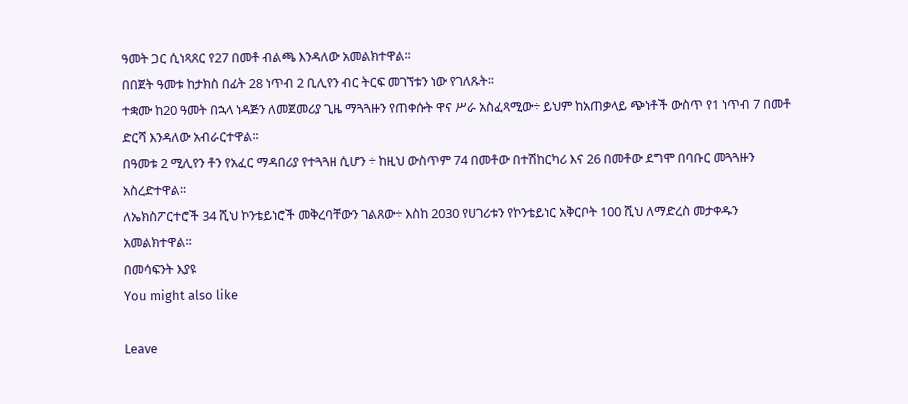ዓመት ጋር ሲነጻጸር የ27 በመቶ ብልጫ እንዳለው አመልክተዋል፡፡
በበጀት ዓመቱ ከታክስ በፊት 28 ነጥብ 2 ቢሊየን ብር ትርፍ መገኘቱን ነው የገለጹት፡፡
ተቋሙ ከ20 ዓመት በኋላ ነዳጅን ለመጀመሪያ ጊዜ ማጓጓዙን የጠቀሱት ዋና ሥራ አስፈጻሚው÷ ይህም ከአጠቃላይ ጭነቶች ውስጥ የ1 ነጥብ 7 በመቶ ድርሻ እንዳለው አብራርተዋል፡፡
በዓመቱ 2 ሚሊየን ቶን የአፈር ማዳበሪያ የተጓጓዘ ሲሆን ÷ ከዚህ ውስጥም 74 በመቶው በተሽከርካሪ እና 26 በመቶው ደግሞ በባቡር መጓጓዙን አስረድተዋል፡፡
ለኤክስፖርተሮች 34 ሺህ ኮንቴይነሮች መቅረባቸውን ገልጸው÷ እስከ 2030 የሀገሪቱን የኮንቴይነር አቅርቦት 100 ሺህ ለማድረስ መታቀዱን አመልክተዋል፡፡
በመሳፍንት እያዩ
You might also like

Leave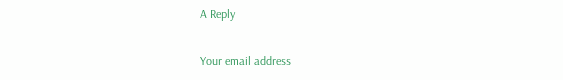A Reply

Your email address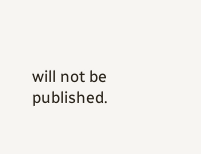will not be published.